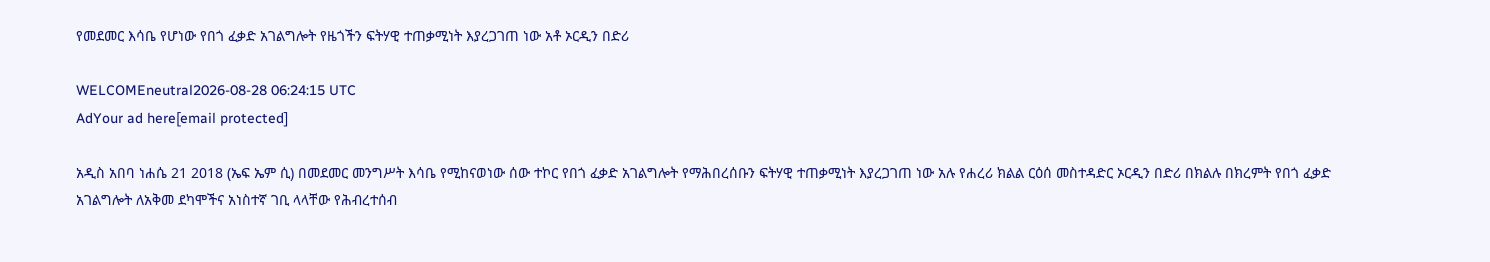የመደመር እሳቤ የሆነው የበጎ ፈቃድ አገልግሎት የዜጎችን ፍትሃዊ ተጠቃሚነት እያረጋገጠ ነው አቶ ኦርዲን በድሪ

WELCOMEneutral2026-08-28 06:24:15 UTC
AdYour ad here[email protected]

አዲስ አበባ ነሐሴ 21 2018 (ኤፍ ኤም ሲ) በመደመር መንግሥት እሳቤ የሚከናወነው ሰው ተኮር የበጎ ፈቃድ አገልግሎት የማሕበረሰቡን ፍትሃዊ ተጠቃሚነት እያረጋገጠ ነው አሉ የሐረሪ ክልል ርዕሰ መስተዳድር ኦርዲን በድሪ በክልሉ በክረምት የበጎ ፈቃድ አገልግሎት ለአቅመ ደካሞችና አነስተኛ ገቢ ላላቸው የሕብረተሰብ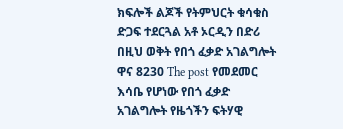ክፍሎች ልጆች የትምህርት ቁሳቁስ ድጋፍ ተደርጓል አቶ ኦርዲን በድሪ በዚህ ወቅት የበጎ ፈቃድ አገልግሎት ዋና 8230 The post የመደመር እሳቤ የሆነው የበጎ ፈቃድ አገልግሎት የዜጎችን ፍትሃዊ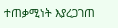ተጠቃሚነት እያረጋገጠ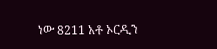ነው 8211 አቶ ኦርዲን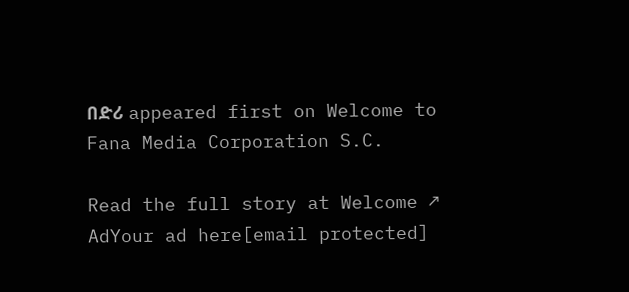በድሪ appeared first on Welcome to Fana Media Corporation S.C.

Read the full story at Welcome ↗
AdYour ad here[email protected]